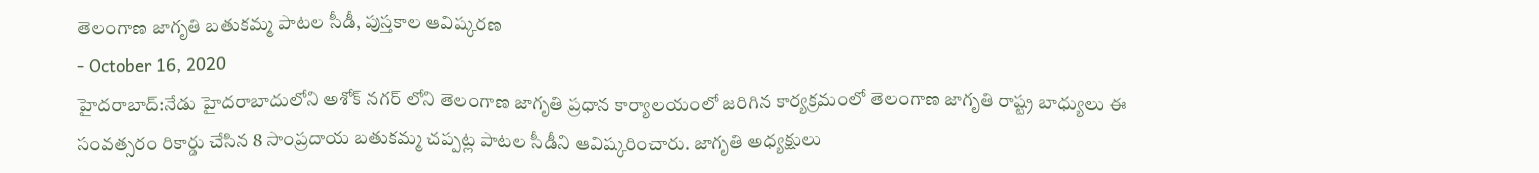తెలంగాణ జాగృతి బతుకమ్మ పాటల సీడీ, పుస్తకాల ఆవిష్కరణ
- October 16, 2020
హైదరాబాద్:నేడు హైదరాబాదులోని అశోక్ నగర్ లోని తెలంగాణ జాగృతి ప్రధాన కార్యాలయంలో జరిగిన కార్యక్రమంలో తెలంగాణ జాగృతి రాష్ట్ర బాధ్యులు ఈ సంవత్సరం రికార్డు చేసిన 8 సాంప్రదాయ బతుకమ్మ చప్పట్ల పాటల సీడీని ఆవిష్కరించారు. జాగృతి అధ్యక్షులు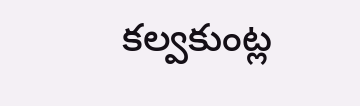కల్వకుంట్ల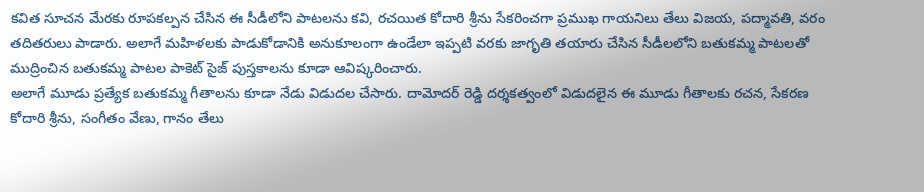కవిత సూచన మేరకు రూపకల్పన చేసిన ఈ సీడీలోని పాటలను కవి, రచయిత కోదారి శ్రీను సేకరించగా ప్రముఖ గాయనిలు తేలు విజయ, పద్మావతి, వరం తదితరులు పాడారు. అలాగే మహిళలకు పాడుకోడానికి అనుకూలంగా ఉండేలా ఇప్పటి వరకు జాగృతి తయారు చేసిన సీడీలలోని బతుకమ్మ పాటలతో ముద్రించిన బతుకమ్మ పాటల పాకెట్ సైజ్ పుస్తకాలను కూడా ఆవిష్కరించారు.
అలాగే మూడు ప్రత్యేక బతుకమ్మ గీతాలను కూడా నేడు విడుదల చేసారు. దామోదర్ రెడ్డి దర్శకత్వంలో విడుదలైన ఈ మూడు గీతాలకు రచన, సేకరణ కోదారి శ్రీను, సంగీతం వేణు, గానం తేలు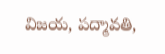విజయ, పద్మావతి,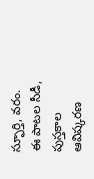స్ఫూర్తి, వరం. ఈ పాటల సీడీ, పుస్తకాల ఆవిష్కరణ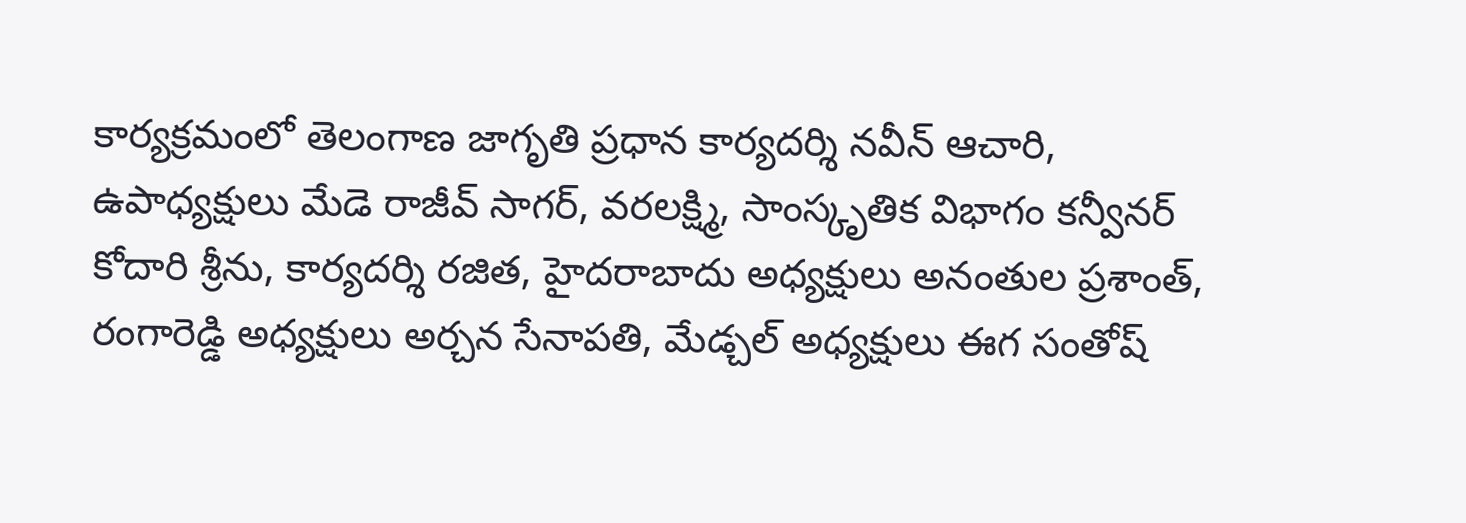కార్యక్రమంలో తెలంగాణ జాగృతి ప్రధాన కార్యదర్శి నవీన్ ఆచారి, ఉపాధ్యక్షులు మేడె రాజీవ్ సాగర్, వరలక్ష్మి, సాంస్కృతిక విభాగం కన్వీనర్ కోదారి శ్రీను, కార్యదర్శి రజిత, హైదరాబాదు అధ్యక్షులు అనంతుల ప్రశాంత్, రంగారెడ్డి అధ్యక్షులు అర్చన సేనాపతి, మేడ్చల్ అధ్యక్షులు ఈగ సంతోష్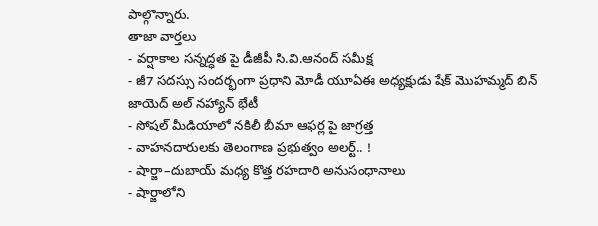పాల్గొన్నారు.
తాజా వార్తలు
- వర్షాకాల సన్నద్ధత పై డీజీపీ సి.వి.ఆనంద్ సమీక్ష
- జీ7 సదస్సు సందర్భంగా ప్రధాని మోడీ యూఏఈ అధ్యక్షుడు షేక్ మొహమ్మద్ బిన్ జాయెద్ అల్ నహ్యాన్ భేటీ
- సోషల్ మీడియాలో నకిలీ బీమా ఆఫర్ల పై జాగ్రత్త
- వాహనదారులకు తెలంగాణ ప్రభుత్వం అలర్ట్.. !
- షార్జా–దుబాయ్ మధ్య కొత్త రహదారి అనుసంధానాలు
- షార్జాలోని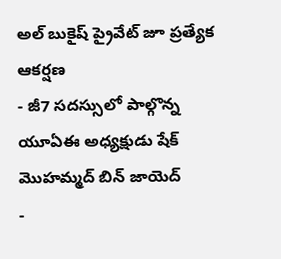అల్ బుకైష్ ప్రైవేట్ జూ ప్రత్యేక ఆకర్షణ
- జీ7 సదస్సులో పాల్గొన్న యూఏఈ అధ్యక్షుడు షేక్ మొహమ్మద్ బిన్ జాయెద్
-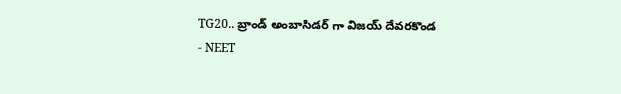TG20.. బ్రాండ్ అంబాసిడర్ గా విజయ్ దేవరకొండ
- NEET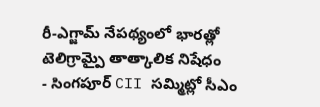రీ-ఎగ్జామ్ నేపథ్యంలో భారత్లో టెలిగ్రామ్పై తాత్కాలిక నిషేధం
- సింగపూర్ CII సమ్మిట్లో సీఎం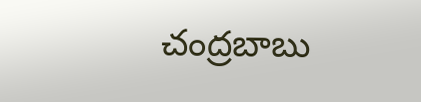చంద్రబాబు